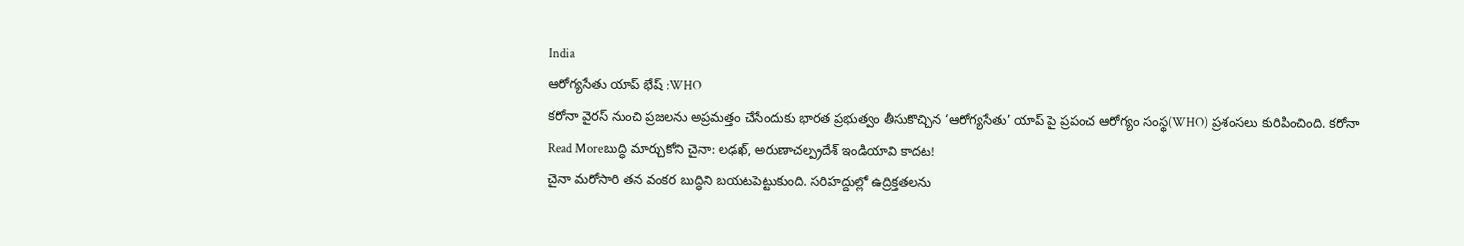India
ఆరోగ్యసేతు యాప్ భేష్ :WHO
కరోనా వైరస్ నుంచి ప్రజలను అప్రమత్తం చేసేందుకు భారత ప్రభుత్వం తీసుకొచ్చిన ‘ఆరోగ్యసేతు’ యాప్ పై ప్రపంచ ఆరోగ్యం సంస్థ(WHO) ప్రశంసలు కురిపించింది. కరోనా
Read Moreబుద్ధి మార్చుకోని చైనా: లఢఖ్, అరుణాచల్ప్రదేశ్ ఇండియావి కాదట!
చైనా మరోసారి తన వంకర బుద్ధిని బయటపెట్టుకుంది. సరిహద్దుల్లో ఉద్రిక్తతలను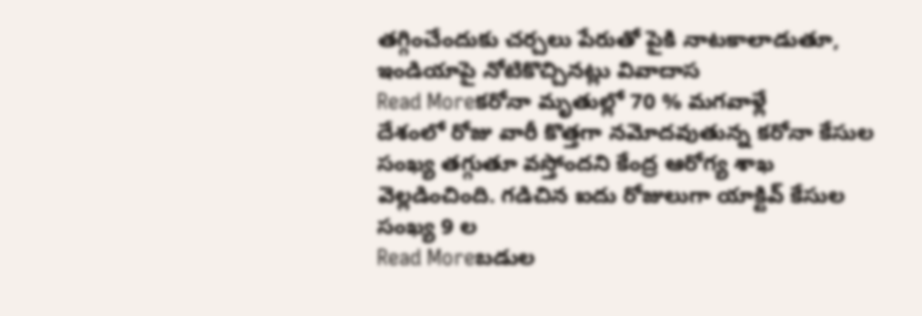తగ్గించేందుకు చర్చలు పేరుతో పైకి నాటకాలాడుతూ, ఇండియాపై నోటికొచ్చినట్లు వివాదాస
Read Moreకరోనా మృతుల్లో 70 % మగవాళ్లే
దేశంలో రోజు వారీ కొత్తగా నమోదవుతున్న కరోనా కేసుల సంఖ్య తగ్గుతూ వస్తోందని కేంద్ర ఆరోగ్య శాఖ వెల్లడించింది. గడిచిన ఐదు రోజులుగా యాక్టివ్ కేసుల సంఖ్య 9 ల
Read Moreబడుల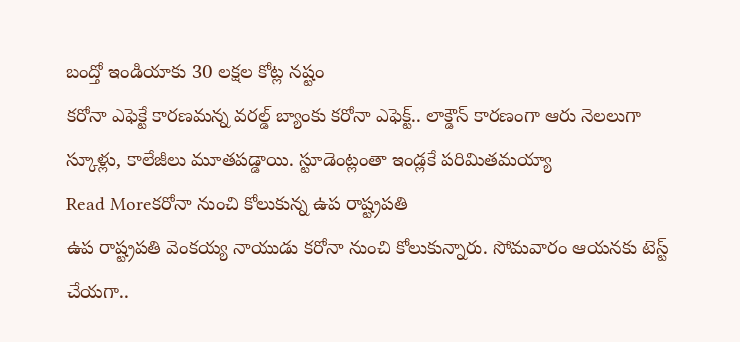బంద్తో ఇండియాకు 30 లక్షల కోట్ల నష్టం
కరోనా ఎఫెక్టే కారణమన్న వరల్డ్ బ్యాంకు కరోనా ఎఫెక్ట్.. లాక్డౌన్ కారణంగా ఆరు నెలలుగా స్కూళ్లు, కాలేజీలు మూతపడ్డాయి. స్టూడెంట్లంతా ఇండ్లకే పరిమితమయ్యా
Read Moreకరోనా నుంచి కోలుకున్న ఉప రాష్ట్రపతి
ఉప రాష్ట్రపతి వెంకయ్య నాయుడు కరోనా నుంచి కోలుకున్నారు. సోమవారం ఆయనకు టెస్ట్ చేయగా..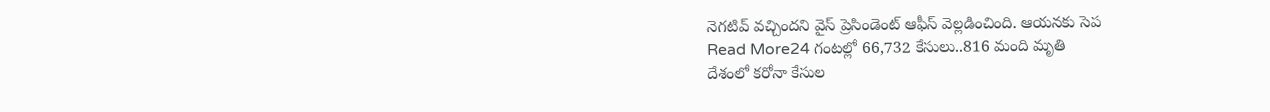నెగటివ్ వచ్చిందని వైస్ ప్రెసిండెంట్ ఆఫీస్ వెల్లడించింది. ఆయనకు సెప
Read More24 గంటల్లో 66,732 కేసులు..816 మంది మృతి
దేశంలో కరోనా కేసుల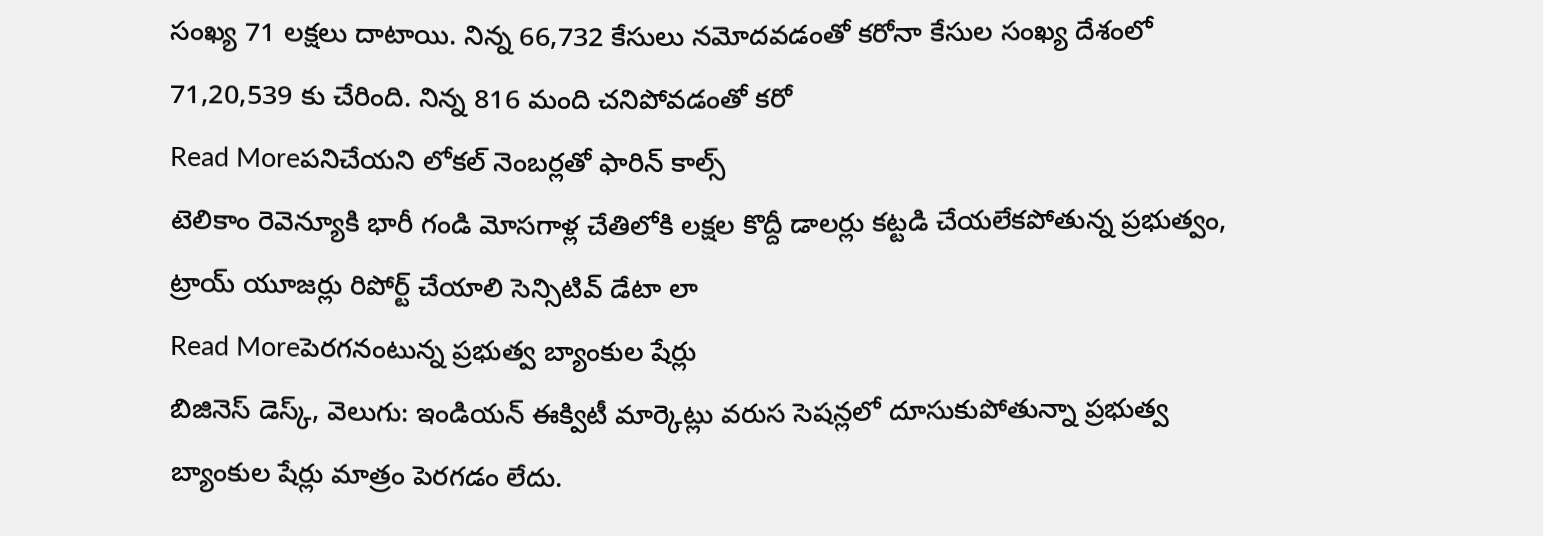సంఖ్య 71 లక్షలు దాటాయి. నిన్న 66,732 కేసులు నమోదవడంతో కరోనా కేసుల సంఖ్య దేశంలో 71,20,539 కు చేరింది. నిన్న 816 మంది చనిపోవడంతో కరో
Read Moreపనిచేయని లోకల్ నెంబర్లతో ఫారిన్ కాల్స్
టెలికాం రెవెన్యూకి భారీ గండి మోసగాళ్ల చేతిలోకి లక్షల కొద్దీ డాలర్లు కట్టడి చేయలేకపోతున్న ప్రభుత్వం, ట్రాయ్ యూజర్లు రిపోర్ట్ చేయాలి సెన్సిటివ్ డేటా లా
Read Moreపెరగనంటున్న ప్రభుత్వ బ్యాంకుల షేర్లు
బిజినెస్ డెస్క్, వెలుగు: ఇండియన్ ఈక్విటీ మార్కెట్లు వరుస సెషన్లలో దూసుకుపోతున్నా ప్రభుత్వ బ్యాంకుల షేర్లు మాత్రం పెరగడం లేదు.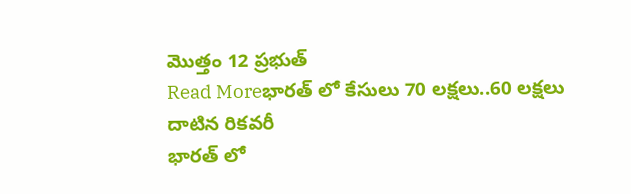మొత్తం 12 ప్రభుత్
Read Moreభారత్ లో కేసులు 70 లక్షలు..60 లక్షలు దాటిన రికవరీ
భారత్ లో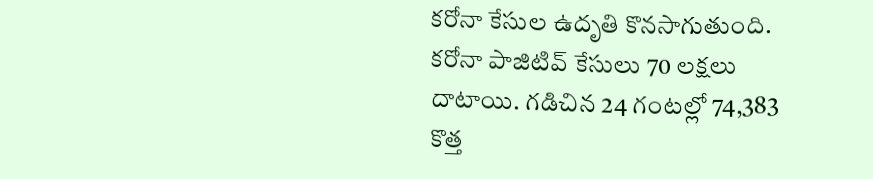కరోనా కేసుల ఉదృతి కొనసాగుతుంది. కరోనా పాజిటివ్ కేసులు 70 లక్షలు దాటాయి. గడిచిన 24 గంటల్లో 74,383 కొత్త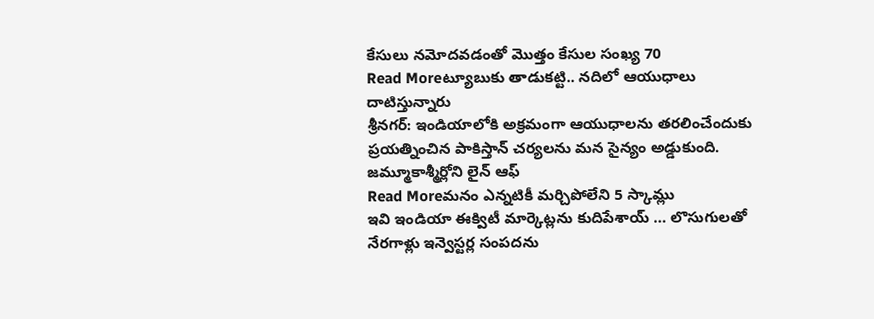కేసులు నమోదవడంతో మొత్తం కేసుల సంఖ్య 70
Read Moreట్యూబుకు తాడుకట్టి.. నదిలో ఆయుధాలు దాటిస్తున్నారు
శ్రీనగర్: ఇండియాలోకి అక్రమంగా ఆయుధాలను తరలించేందుకు ప్రయత్నించిన పాకిస్తాన్ చర్యలను మన సైన్యం అడ్డుకుంది. జమ్మూకాశ్మీర్లోని లైన్ ఆఫ్
Read Moreమనం ఎన్నటికీ మర్చిపోలేని 5 స్కామ్లు
ఇవి ఇండియా ఈక్విటీ మార్కెట్లను కుదిపేశాయ్ … లొసుగులతో నేరగాళ్లు ఇన్వెస్టర్ల సంపదను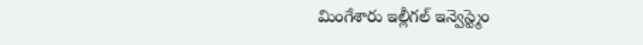మింగేశారు ఇల్లీగల్ ఇన్వెస్ట్మెం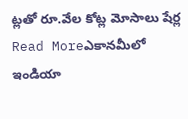ట్లతో రూ.వేల కోట్ల మోసాలు షేర్ల
Read Moreఎకానమీలో ఇండియా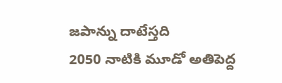జపాన్ను దాటేస్తది
2050 నాటికి మూడో అతిపెద్ద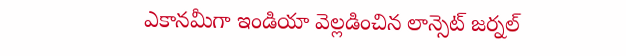ఎకానమీగా ఇండియా వెల్లడించిన లాన్సెట్ జర్నల్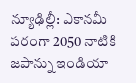న్యూఢిల్లీ: ఎకానమీ పరంగా 2050 నాటికి జపాన్ను ఇండియా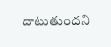దాటుతుందని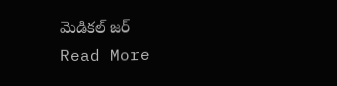మెడికల్ జర్
Read More